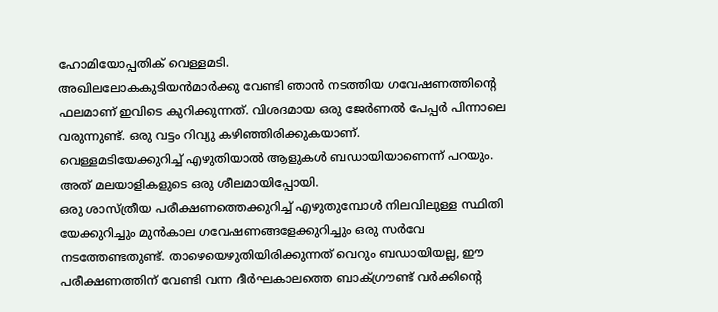ഹോമിയോപ്പതിക് വെള്ളമടി.
അഖിലലോകകുടിയൻമാർക്കു വേണ്ടി ഞാൻ നടത്തിയ ഗവേഷണത്തിന്റെ ഫലമാണ് ഇവിടെ കുറിക്കുന്നത്. വിശദമായ ഒരു ജേർണൽ പേപ്പർ പിന്നാലെ വരുന്നുണ്ട്. ഒരു വട്ടം റിവ്യു കഴിഞ്ഞിരിക്കുകയാണ്.
വെള്ളമടിയേക്കുറിച്ച് എഴുതിയാൽ ആളുകൾ ബഡായിയാണെന്ന് പറയും. അത് മലയാളികളുടെ ഒരു ശീലമായിപ്പോയി.
ഒരു ശാസ്ത്രീയ പരീക്ഷണത്തെക്കുറിച്ച് എഴുതുമ്പോൾ നിലവിലുള്ള സ്ഥിതി യേക്കുറിച്ചും മുൻകാല ഗവേഷണങ്ങളേക്കുറിച്ചും ഒരു സർവേ നടത്തേണ്ടതുണ്ട്. താഴെയെഴുതിയിരിക്കുന്നത് വെറും ബഡായിയല്ല, ഈ പരീക്ഷണത്തിന് വേണ്ടി വന്ന ദീർഘകാലത്തെ ബാക്ഗ്രൗണ്ട് വർക്കിന്റെ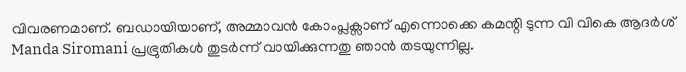വിവരണമാണ്. ബഡായിയാണ്, അമ്മാവൻ കോംപ്ലക്സാണ് എന്നൊക്കെ കമന്റി ടുന്ന വി വികെ ആദർശ് Manda Siromani പ്രഭ്രുതികൾ തുടർന്ന് വായിക്കുന്നതു ഞാൻ തടയുന്നില്ല.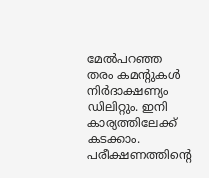മേൽപറഞ്ഞ തരം കമന്റുകൾ നിർദാക്ഷണ്യം ഡിലിറ്റും. ഇനി കാര്യത്തിലേക്ക് കടക്കാം.
പരീക്ഷണത്തിന്റെ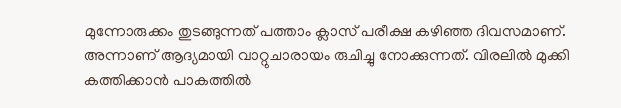മുന്നോരുക്കം തുടങ്ങുന്നത് പത്താം ക്ലാസ് പരീക്ഷ കഴിഞ്ഞ ദിവസമാണ്. അന്നാണ് ആദ്യമായി വാറ്റുചാരായം രുചിച്ചു നോക്കുന്നത്. വിരലിൽ മുക്കി കത്തിക്കാൻ പാകത്തിൽ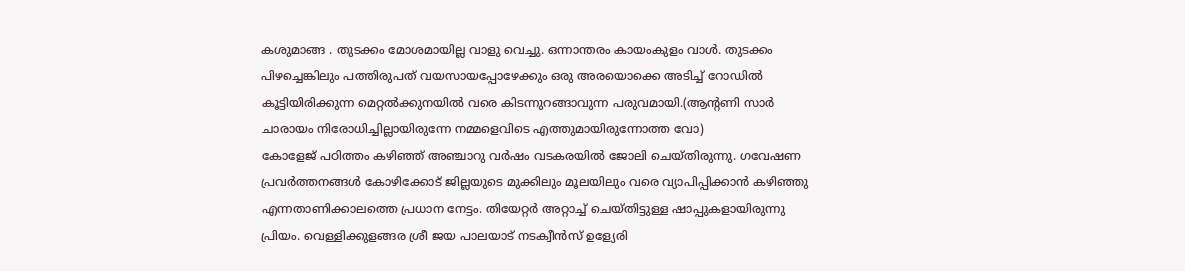കശുമാങ്ങ . തുടക്കം മോശമായില്ല വാളു വെച്ചു. ഒന്നാന്തരം കായംകുളം വാൾ. തുടക്കം പിഴച്ചെങ്കിലും പത്തിരുപത് വയസായപ്പോഴേക്കും ഒരു അരയൊക്കെ അടിച്ച് റോഡിൽ കൂട്ടിയിരിക്കുന്ന മെറ്റൽക്കുനയിൽ വരെ കിടന്നുറങ്ങാവുന്ന പരുവമായി.(ആന്റണി സാർ ചാരായം നിരോധിച്ചില്ലായിരുന്നേ നമ്മളെവിടെ എത്തുമായിരുന്നോത്ത വോ)
കോളേജ് പഠിത്തം കഴിഞ്ഞ് അഞ്ചാറു വർഷം വടകരയിൽ ജോലി ചെയ്തിരുന്നു. ഗവേഷണ പ്രവർത്തനങ്ങൾ കോഴിക്കോട് ജില്ലയുടെ മുക്കിലും മൂലയിലും വരെ വ്യാപിപ്പിക്കാൻ കഴിഞ്ഞു എന്നതാണിക്കാലത്തെ പ്രധാന നേട്ടം. തിയേറ്റർ അറ്റാച്ച് ചെയ്തിട്ടുള്ള ഷാപ്പുകളായിരുന്നു പ്രിയം. വെള്ളിക്കുളങ്ങര ശ്രീ ജയ പാലയാട് നടക്വീൻസ് ഉള്യേരി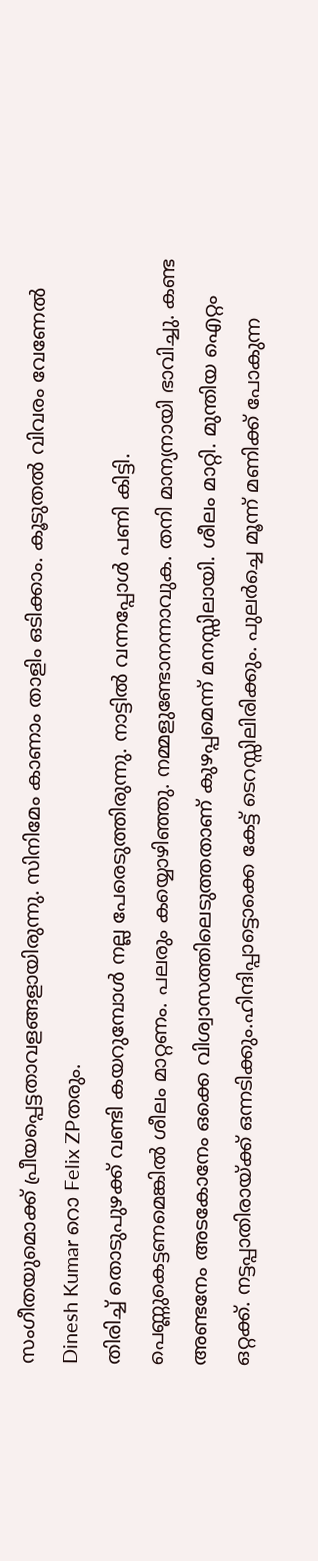സംഗീതയുമൊക്ക് പ്രീയപ്പെട്ടതാവളങ്ങളായിരുന്നു. സിനിമേം കാണാം താളിം ഒടിക്കാം. കൂടുതൽ വിവരം വേണേൽ Dinesh Kumar റൊ Felix ZPതരും.
തിരിച്ച് തൊടുപുഴക്ക് വണ്ടി കയറുമ്പോൾ നല്ല പേരെടുത്തിരുന്നു. നാട്ടിൽ വന്നപ്പോൾ പണി കിട്ടി. പെണ്ണുകെട്ടണമെങ്കിൽ ശീലം മാറ്റണം. പലരും കയ്യൊഴിഞ്ഞു. നമ്മളുണ്ടോനന്നാവുക. തനി മാന്യനായി ഭാവിച്ചു. കണ്ട അണ്ടനേം അടകോനേം ഒക്കെ വിശ്വാസത്തിലെടുത്തതാണ് കുഴപ്പമെന്ന് മനസ്സിലായി. ശീലം മാറ്റി. മുന്തിയ ഐറ്റം ഒറ്റക്ക്. നട്ടപ്പാതിരായ്ക്ക് ഒന്നടിക്കും.ഹിന്ദിപ്പാട്ടൊക്കെ കേട്ട് ടെറസ്സിലിരിക്കും. പുലർച്ചെ മൂന്ന് മണിക്ക് പോകുന്ന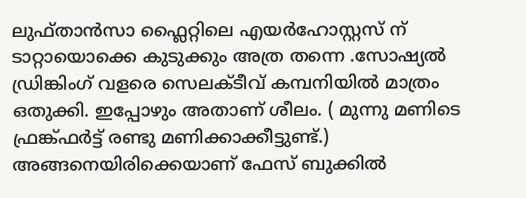ലുഫ്താൻസാ ഫ്ലൈറ്റിലെ എയർഹോസ്റ്റസ് ന് ടാറ്റായൊക്കെ കുടുക്കും അത്ര തന്നെ .സോഷ്യൽ ഡ്രിങ്കിംഗ് വളരെ സെലക്ടീവ് കമ്പനിയിൽ മാത്രം ഒതുക്കി. ഇപ്പോഴും അതാണ് ശീലം. ( മുന്നു മണിടെ ഫ്രങ്ക്ഫർട്ട് രണ്ടു മണിക്കാക്കീട്ടുണ്ട്.)
അങ്ങനെയിരിക്കെയാണ് ഫേസ് ബുക്കിൽ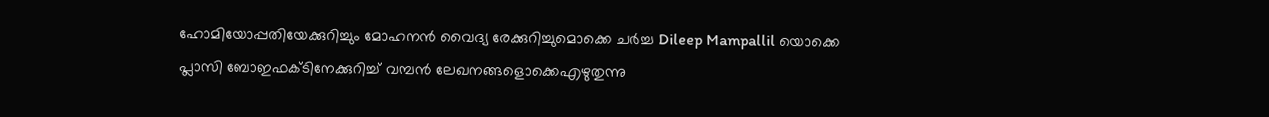ഹോമിയോപ്പതിയേക്കുറിച്ചും മോഹനൻ വൈദ്യ രേക്കുറിച്ചുമൊക്കെ ചർച്ച Dileep Mampallil യൊക്കെ പ്ലാസി ബോഇഫക്ടിനേക്കുറിച്ച് വമ്പൻ ലേഖനങ്ങളൊക്കെഎഴുതുന്നു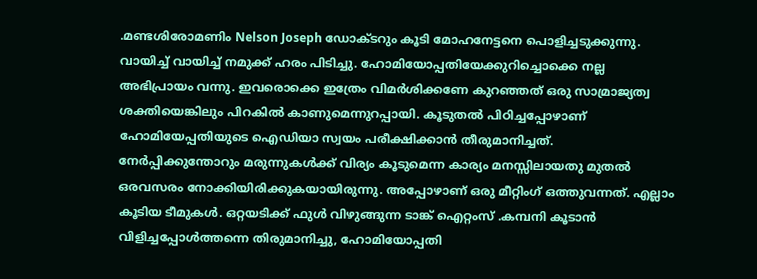.മണ്ടശിരോമണിം Nelson Joseph ഡോക്ടറും കൂടി മോഹനേട്ടനെ പൊളിച്ചടുക്കുന്നു. വായിച്ച് വായിച്ച് നമുക്ക് ഹരം പിടിച്ചു. ഹോമിയോപ്പതിയേക്കുറിച്ചൊക്കെ നല്ല അഭിപ്രായം വന്നു. ഇവരൊക്കെ ഇത്രേം വിമർശിക്കണേ കുറഞ്ഞത് ഒരു സാമ്രാജ്യത്വ ശക്തിയെങ്കിലും പിറകിൽ കാണുമെന്നുറപ്പായി. കൂടുതൽ പിഠിച്ചപ്പോഴാണ് ഹോമിയേപ്പതിയുടെ ഐഡിയാ സ്വയം പരീക്ഷിക്കാൻ തീരുമാനിച്ചത്. നേർപ്പിക്കുന്തോറും മരുന്നുകൾക്ക് വിര്യം കൂടുമെന്ന കാര്യം മനസ്സിലായതു മുതൽ ഒരവസരം നോക്കിയിരിക്കുകയായിരുന്നു. അപ്പോഴാണ് ഒരു മീറ്റിംഗ് ഒത്തുവന്നത്. എല്ലാം കൂടിയ ടീമുകൾ. ഒറ്റയടിക്ക് ഫുൾ വിഴുങ്ങുന്ന ടാങ്ക് ഐറ്റംസ് .കമ്പനി കൂടാൻ വിളിച്ചപ്പോൾത്തന്നെ തിരുമാനിച്ചു, ഹോമിയോപ്പതി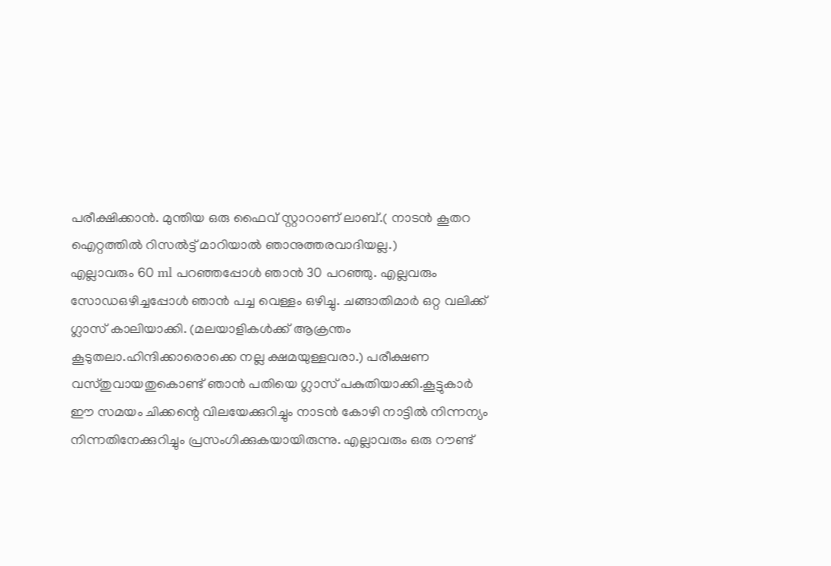പരീക്ഷിക്കാൻ. മുന്തിയ ഒരു ഫൈവ് സ്റ്റാറാണ് ലാബ്.( നാടൻ കൂതറ ഐറ്റത്തിൽ റിസൽട്ട് മാറിയാൽ ഞാനുത്തരവാദിയല്ല.)
എല്ലാവരും 60 ml പറഞ്ഞപ്പോൾ ഞാൻ 30 പറഞ്ഞു. എല്ലവരും സോഡഒഴിച്ചപ്പോൾ ഞാൻ പച്ച വെള്ളം ഒഴിച്ചു. ചങ്ങാതിമാർ ഒറ്റ വലിക്ക് ഗ്ലാസ് കാലിയാക്കി. (മലയാളികൾക്ക് ആക്രന്തം കൂടുതലാ.ഹിന്ദിക്കാരൊക്കെ നല്ല ക്ഷമയുള്ളവരാ.) പരീക്ഷണ വസ്തുവായതുകൊണ്ട് ഞാൻ പതിയെ ഗ്ലാസ് പകുതിയാക്കി.കൂട്ടുകാർ ഈ സമയം ചിക്കന്റെ വിലയേക്കുറിച്ചും നാടൻ കോഴി നാട്ടിൽ നിന്നന്യം നിന്നതിനേക്കുറിച്ചും പ്രസംഗിക്കുകയായിരുന്നു. എല്ലാവരും ഒരു റൗണ്ട്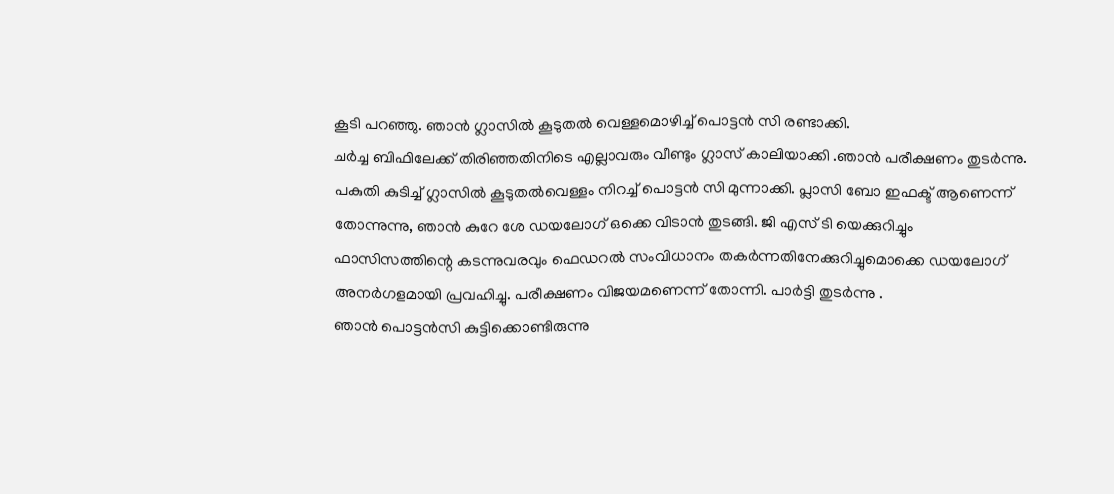കൂടി പറഞ്ഞു. ഞാൻ ഗ്ലാസിൽ കൂടുതൽ വെള്ളമൊഴിച്ച് പൊട്ടൻ സി രണ്ടാക്കി.
ചർച്ച ബിഫിലേക്ക് തിരിഞ്ഞതിനിടെ എല്ലാവരും വീണ്ടും ഗ്ലാസ് കാലിയാക്കി .ഞാൻ പരീക്ഷണം തുടർന്നു. പകുതി കുടിച്ച് ഗ്ലാസിൽ കൂടുതൽവെള്ളം നിറച്ച് പൊട്ടൻ സി മുന്നാക്കി. പ്ലാസി ബോ ഇഫക്ട് ആണെന്ന് തോന്നുന്നു, ഞാൻ കുറേ ശേ ഡയലോഗ് ഒക്കെ വിടാൻ തുടങ്ങി. ജി എസ് ടി യെക്കുറിച്ചും ഫാസിസത്തിന്റെ കടന്നുവരവും ഫെഡറൽ സംവിധാനം തകർന്നതിനേക്കുറിച്ചുമൊക്കെ ഡയലോഗ് അനർഗളമായി പ്രവഹിച്ചു. പരീക്ഷണം വിജയമണെന്ന് തോന്നി. പാർട്ടി തുടർന്നു .
ഞാൻ പൊട്ടൻസി കുട്ടിക്കൊണ്ടിരുന്നു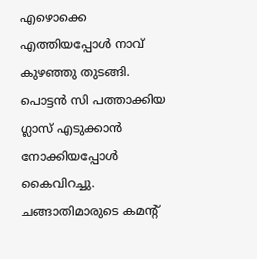എഴൊക്കെ എത്തിയപ്പോൾ നാവ് കുഴഞ്ഞു തുടങ്ങി. പൊട്ടൻ സി പത്താക്കിയ ഗ്ലാസ് എടുക്കാൻ നോക്കിയപ്പോൾ കൈവിറച്ചു. ചങ്ങാതിമാരുടെ കമന്റ്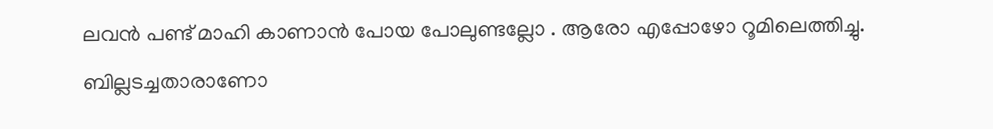ലവൻ പണ്ട് മാഹി കാണാൻ പോയ പോലുണ്ടല്ലോ . ആരോ എപ്പോഴോ റൂമിലെത്തിച്ചു. ബില്ലടച്ചതാരാണോ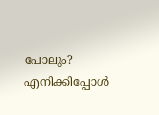പോലും?
എനിക്കിപ്പോൾ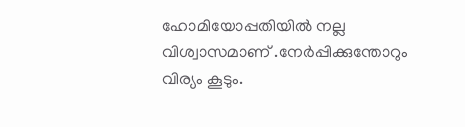ഹോമിയോപ്പതിയിൽ നല്ല വിശ്വാസമാണ് .നേർപ്പിക്കുന്തോറും വിര്യം കൂടും.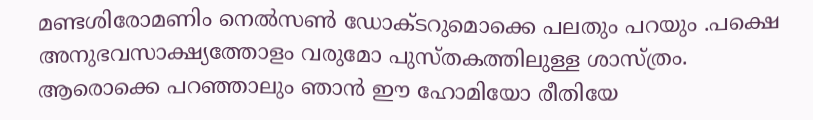മണ്ടശിരോമണിം നെൽസൺ ഡോക്ടറുമൊക്കെ പലതും പറയും .പക്ഷെ അനുഭവസാക്ഷ്യത്തോളം വരുമോ പുസ്തകത്തിലുള്ള ശാസ്ത്രം. ആരൊക്കെ പറഞ്ഞാലും ഞാൻ ഈ ഹോമിയോ രീതിയേ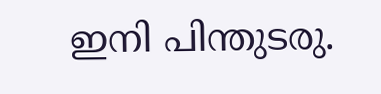ഇനി പിന്തുടരു.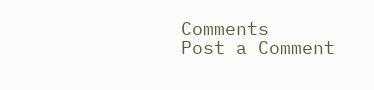Comments
Post a Comment